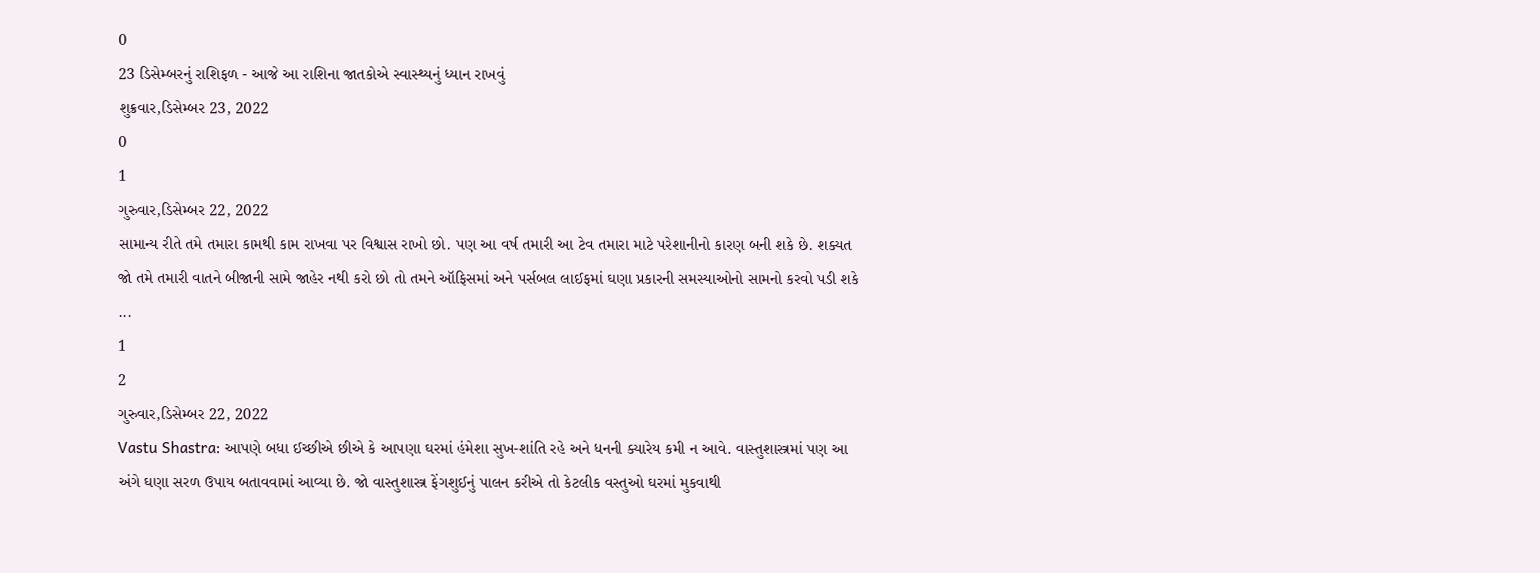0
23 ડિસેમ્બરનું રાશિફળ - આજે આ રાશિના જાતકોએ સ્વાસ્થ્યનું ધ્યાન રાખવું
શુક્રવાર,ડિસેમ્બર 23, 2022
0
1
ગુરુવાર,ડિસેમ્બર 22, 2022
સામાન્ય રીતે તમે તમારા કામથી કામ રાખવા પર વિશ્વાસ રાખો છો. પણ આ વર્ષ તમારી આ ટેવ તમારા માટે પરેશાનીનો કારણ બની શકે છે. શક્યત જો તમે તમારી વાતને બીજાની સામે જાહેર નથી કરો છો તો તમને ઑફિસમાં અને પર્સબલ લાઈફમાં ઘણા પ્રકારની સમસ્યાઓનો સામનો કરવો પડી શકે ...
1
2
ગુરુવાર,ડિસેમ્બર 22, 2022
Vastu Shastra: આપણે બધા ઈચ્છીએ છીએ કે આપણા ઘરમાં હંમેશા સુખ-શાંતિ રહે અને ધનની ક્યારેય કમી ન આવે. વાસ્તુશાસ્ત્રમાં પણ આ અંગે ઘણા સરળ ઉપાય બતાવવામાં આવ્યા છે. જો વાસ્તુશાસ્ત્ર ફેંગશુઈનું પાલન કરીએ તો કેટલીક વસ્તુઓ ઘરમાં મુકવાથી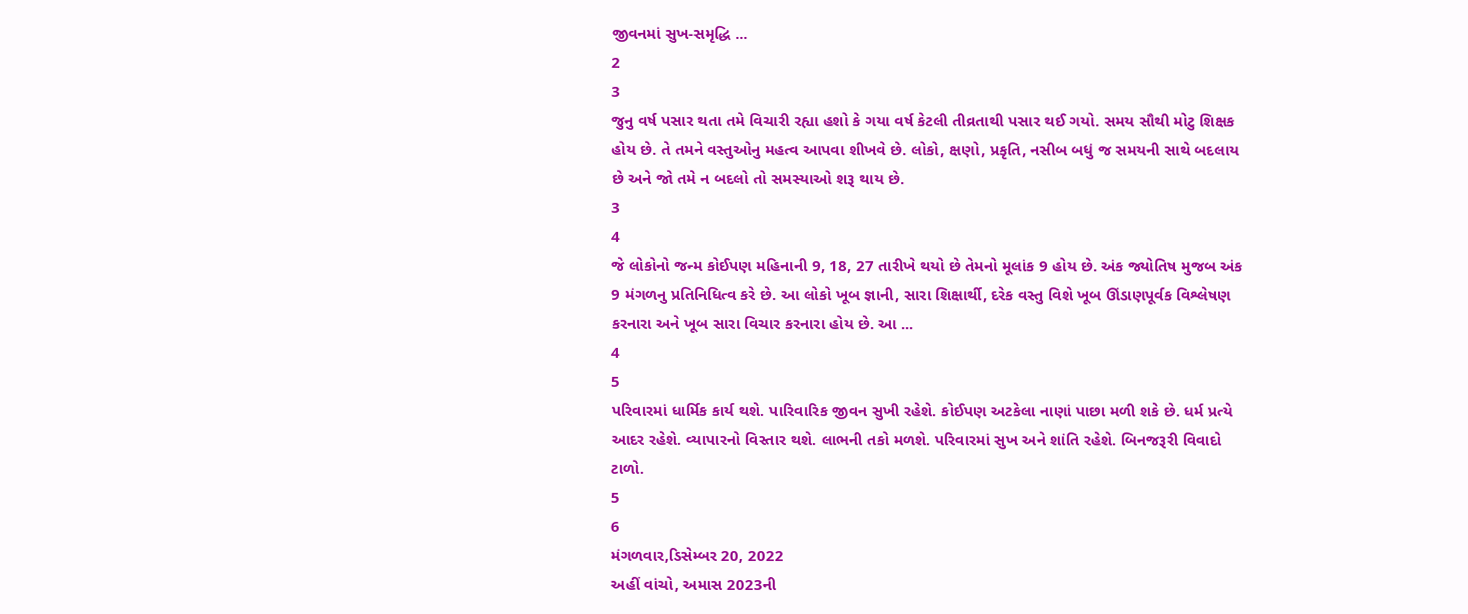જીવનમાં સુખ-સમૃદ્ધિ ...
2
3
જુનુ વર્ષ પસાર થતા તમે વિચારી રહ્યા હશો કે ગયા વર્ષ કેટલી તીવ્રતાથી પસાર થઈ ગયો. સમય સૌથી મોટુ શિક્ષક હોય છે. તે તમને વસ્તુઓનુ મહત્વ આપવા શીખવે છે. લોકો, ક્ષણો, પ્રકૃતિ, નસીબ બધું જ સમયની સાથે બદલાય છે અને જો તમે ન બદલો તો સમસ્યાઓ શરૂ થાય છે.
3
4
જે લોકોનો જન્મ કોઈપણ મહિનાની 9, 18, 27 તારીખે થયો છે તેમનો મૂલાંક 9 હોય છે. અંક જ્યોતિષ મુજબ અંક 9 મંગળનુ પ્રતિનિધિત્વ કરે છે. આ લોકો ખૂબ જ્ઞાની, સારા શિક્ષાર્થી, દરેક વસ્તુ વિશે ખૂબ ઊંડાણપૂર્વક વિશ્લેષણ કરનારા અને ખૂબ સારા વિચાર કરનારા હોય છે. આ ...
4
5
પરિવારમાં ધાર્મિક કાર્ય થશે. પારિવારિક જીવન સુખી રહેશે. કોઈપણ અટકેલા નાણાં પાછા મળી શકે છે. ધર્મ પ્રત્યે આદર રહેશે. વ્યાપારનો વિસ્તાર થશે. લાભની તકો મળશે. પરિવારમાં સુખ અને શાંતિ રહેશે. બિનજરૂરી વિવાદો ટાળો.
5
6
મંગળવાર,ડિસેમ્બર 20, 2022
અહીં વાંચો, અમાસ 2023ની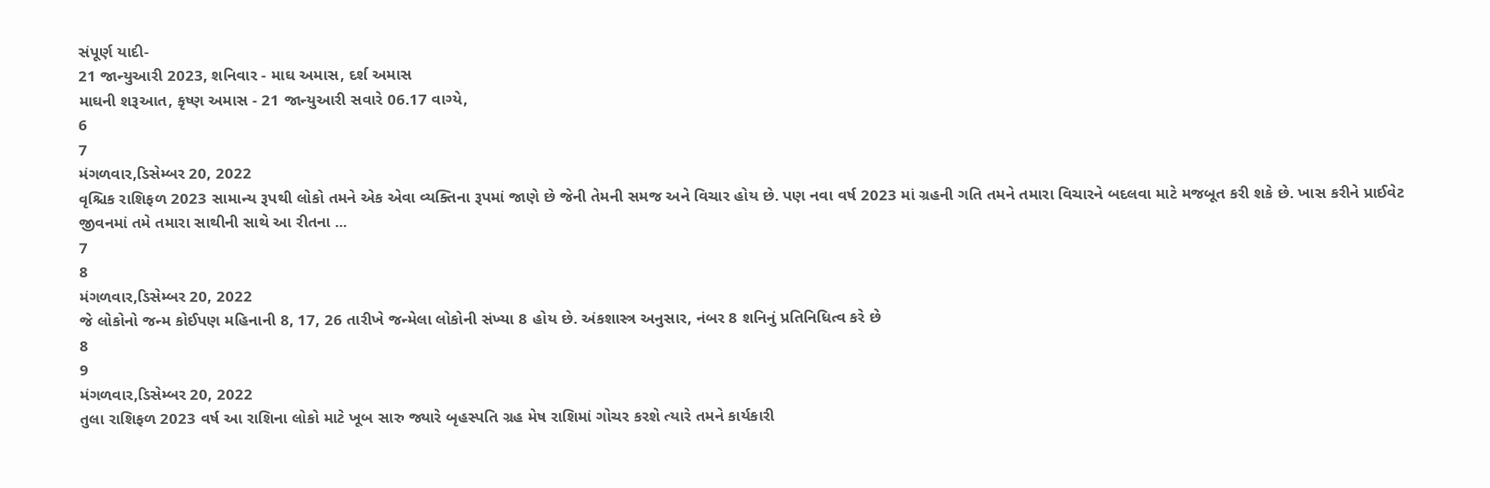સંપૂર્ણ યાદી-
21 જાન્યુઆરી 2023, શનિવાર - માઘ અમાસ, દર્શ અમાસ
માઘની શરૂઆત, કૃષ્ણ અમાસ - 21 જાન્યુઆરી સવારે 06.17 વાગ્યે,
6
7
મંગળવાર,ડિસેમ્બર 20, 2022
વૃશ્ચિક રાશિફળ 2023 સામાન્ય રૂપથી લોકો તમને એક એવા વ્યક્તિના રૂપમાં જાણે છે જેની તેમની સમજ અને વિચાર હોય છે. પણ નવા વર્ષ 2023 માં ગ્રહની ગતિ તમને તમારા વિચારને બદલવા માટે મજબૂત કરી શકે છે. ખાસ કરીને પ્રાઈવેટ જીવનમાં તમે તમારા સાથીની સાથે આ રીતના ...
7
8
મંગળવાર,ડિસેમ્બર 20, 2022
જે લોકોનો જન્મ કોઈપણ મહિનાની 8, 17, 26 તારીખે જન્મેલા લોકોની સંખ્યા 8 હોય છે. અંકશાસ્ત્ર અનુસાર, નંબર 8 શનિનું પ્રતિનિધિત્વ કરે છે
8
9
મંગળવાર,ડિસેમ્બર 20, 2022
તુલા રાશિફળ 2023 વર્ષ આ રાશિના લોકો માટે ખૂબ સારુ જ્યારે બૃહસ્પતિ ગ્રહ મેષ રાશિમાં ગોચર કરશે ત્યારે તમને કાર્યકારી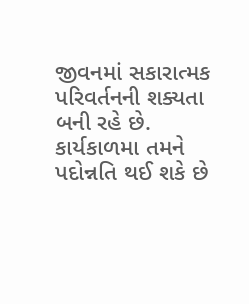જીવનમાં સકારાત્મક પરિવર્તનની શક્યતા બની રહે છે. કાર્યકાળમા તમને પદોન્નતિ થઈ શકે છે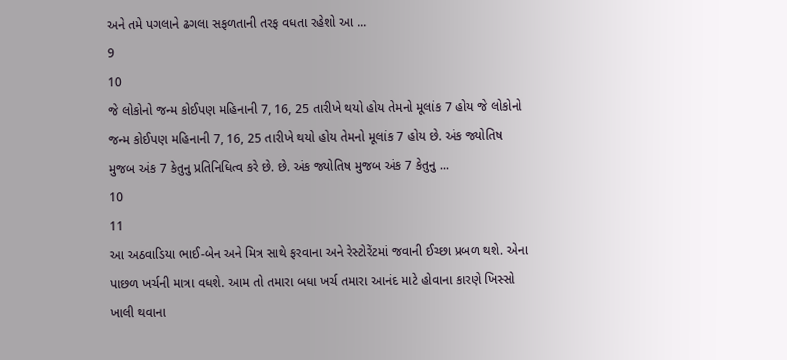અને તમે પગલાને ઢગલા સફળતાની તરફ વધતા રહેશો આ ...
9
10
જે લોકોનો જન્મ કોઈપણ મહિનાની 7, 16, 25 તારીખે થયો હોય તેમનો મૂલાંક 7 હોય જે લોકોનો જન્મ કોઈપણ મહિનાની 7, 16, 25 તારીખે થયો હોય તેમનો મૂલાંક 7 હોય છે. અંક જ્યોતિષ મુજબ અંક 7 કેતુનુ પ્રતિનિધિત્વ કરે છે. છે. અંક જ્યોતિષ મુજબ અંક 7 કેતુનુ ...
10
11
આ અઠવાડિયા ભાઈ-બેન અને મિત્ર સાથે ફરવાના અને રેસ્ટોરેંટમાં જવાની ઈચ્છા પ્રબળ થશે. એના પાછળ ખર્ચની માત્રા વધશે. આમ તો તમારા બધા ખર્ચ તમારા આનંદ માટે હોવાના કારણે ખિસ્સો ખાલી થવાના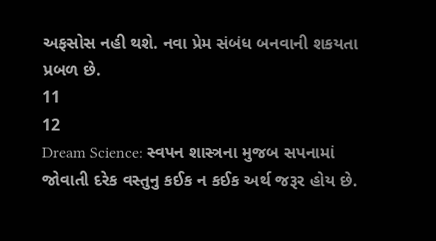અફસોસ નહી થશે. નવા પ્રેમ સંબંધ બનવાની શકયતા પ્રબળ છે.
11
12
Dream Science: સ્વપન શાસ્ત્રના મુજબ સપનામાં જોવાતી દરેક વસ્તુનુ કઈક ન કઈક અર્થ જરૂર હોય છે.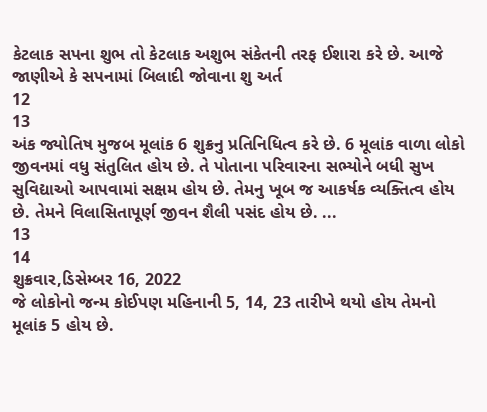કેટલાક સપના શુભ તો કેટલાક અશુભ સંકેતની તરફ ઈશારા કરે છે. આજે જાણીએ કે સપનામાં બિલાદી જોવાના શુ અર્ત
12
13
અંક જ્યોતિષ મુજબ મૂલાંક 6 શુક્રનુ પ્રતિનિધિત્વ કરે છે. 6 મૂલાંક વાળા લોકો જીવનમાં વધુ સંતુલિત હોય છે. તે પોતાના પરિવારના સભ્યોને બધી સુખ સુવિદ્યાઓ આપવામાં સક્ષમ હોય છે. તેમનુ ખૂબ જ આકર્ષક વ્યક્તિત્વ હોય છે. તેમને વિલાસિતાપૂર્ણ જીવન શૈલી પસંદ હોય છે. ...
13
14
શુક્રવાર,ડિસેમ્બર 16, 2022
જે લોકોનો જન્મ કોઈપણ મહિનાની 5, 14, 23 તારીખે થયો હોય તેમનો મૂલાંક 5 હોય છે.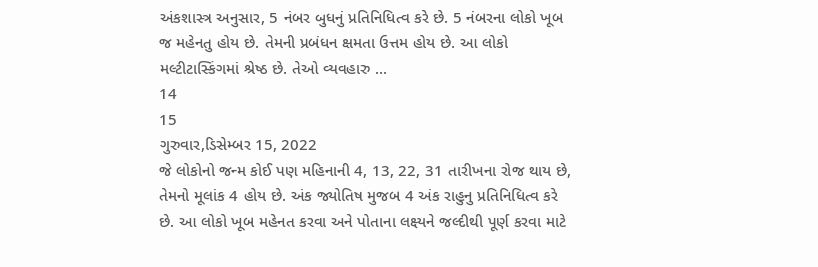અંકશાસ્ત્ર અનુસાર, 5 નંબર બુધનું પ્રતિનિધિત્વ કરે છે. 5 નંબરના લોકો ખૂબ જ મહેનતુ હોય છે. તેમની પ્રબંધન ક્ષમતા ઉત્તમ હોય છે. આ લોકો મલ્ટીટાસ્કિંગમાં શ્રેષ્ઠ છે. તેઓ વ્યવહારુ ...
14
15
ગુરુવાર,ડિસેમ્બર 15, 2022
જે લોકોનો જન્મ કોઈ પણ મહિનાની 4, 13, 22, 31 તારીખના રોજ થાય છે, તેમનો મૂલાંક 4 હોય છે. અંક જ્યોતિષ મુજબ 4 અંક રાહુનુ પ્રતિનિધિત્વ કરે છે. આ લોકો ખૂબ મહેનત કરવા અને પોતાના લક્ષ્યને જલ્દીથી પૂર્ણ કરવા માટે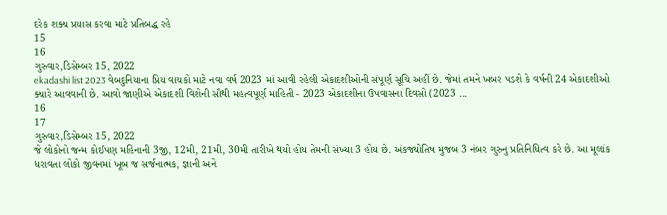દરેક શક્ય પ્રયાસ કરવા માટે પ્રતિબદ્ધ રહે
15
16
ગુરુવાર,ડિસેમ્બર 15, 2022
ekadashi list 2023 વેબદુનિયાના પ્રિય વાચકો માટે નવા વર્ષ 2023 માં આવી રહેલી એકાદશીઓની સંપૂર્ણ સૂચિ અહીં છે. જેમાં તમને ખબર પડશે કે વર્ષની 24 એકાદશીઓ ક્યારે આવવાની છે. આવો જાણીએ એકાદશી વિશેની સૌથી મહત્વપૂર્ણ માહિતી - 2023 એકાદશીના ઉપવાસના દિવસો (2023 ...
16
17
ગુરુવાર,ડિસેમ્બર 15, 2022
જે લોકોનો જન્મ કોઈપણ મહિનાની 3જી, 12મી, 21મી, 30મી તારીખે થયો હોય તેમની સંખ્યા 3 હોય છે. અંકજ્યોતિષ મુજબ 3 નંબર ગુરુનુ પ્રતિનિધિત્વ કરે છે. આ મૂલાંક ધરાવતા લોકો જીવનમાં ખૂબ જ સર્જનાત્મક, જ્ઞાની અને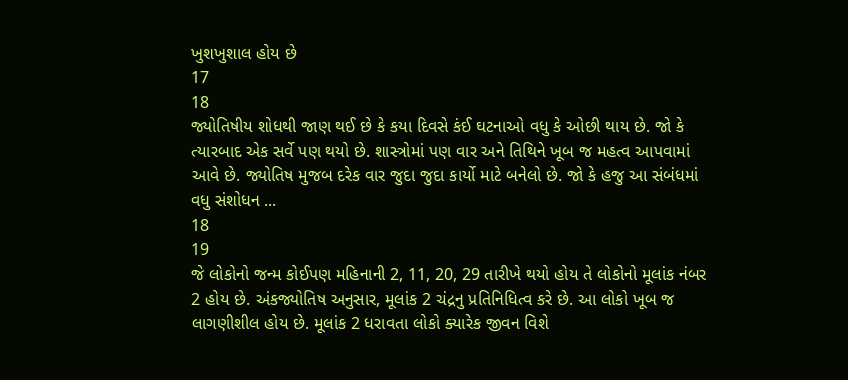ખુશખુશાલ હોય છે
17
18
જ્યોતિષીય શોધથી જાણ થઈ છે કે કયા દિવસે કંઈ ઘટનાઓ વધુ કે ઓછી થાય છે. જો કે ત્યારબાદ એક સર્વે પણ થયો છે. શાસ્ત્રોમાં પણ વાર અને તિથિને ખૂબ જ મહત્વ આપવામાં આવે છે. જ્યોતિષ મુજબ દરેક વાર જુદા જુદા કાર્યો માટે બનેલો છે. જો કે હજુ આ સંબંધમાં વધુ સંશોધન ...
18
19
જે લોકોનો જન્મ કોઈપણ મહિનાની 2, 11, 20, 29 તારીખે થયો હોય તે લોકોનો મૂલાંક નંબર 2 હોય છે. અંકજ્યોતિષ અનુસાર, મૂલાંક 2 ચંદ્રનુ પ્રતિનિધિત્વ કરે છે. આ લોકો ખૂબ જ લાગણીશીલ હોય છે. મૂલાંક 2 ધરાવતા લોકો ક્યારેક જીવન વિશે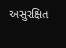અસુરક્ષિત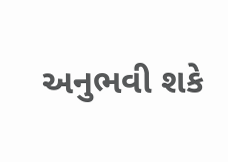અનુભવી શકે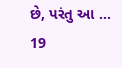છે, પરંતુ આ ...
19